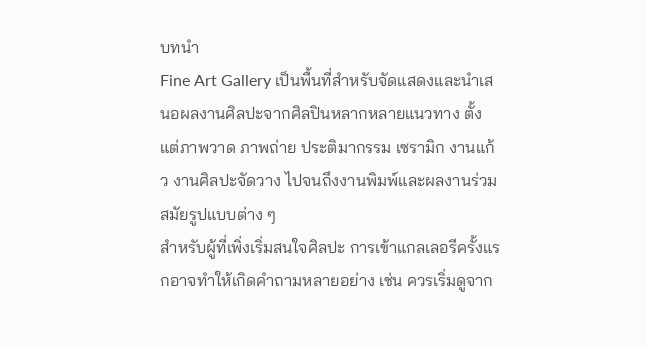บทนำ
Fine Art Gallery เป็นพื้นที่สำหรับจัดแสดงและนำเสนอผลงานศิลปะจากศิลปินหลากหลายแนวทาง ตั้งแต่ภาพวาด ภาพถ่าย ประติมากรรม เซรามิก งานแก้ว งานศิลปะจัดวาง ไปจนถึงงานพิมพ์และผลงานร่วมสมัยรูปแบบต่าง ๆ
สำหรับผู้ที่เพิ่งเริ่มสนใจศิลปะ การเข้าแกลเลอรีครั้งแรกอาจทำให้เกิดคำถามหลายอย่าง เช่น ควรเริ่มดูจาก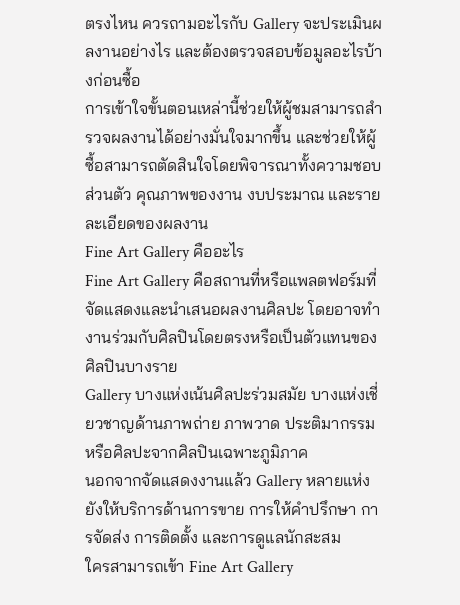ตรงไหน ควรถามอะไรกับ Gallery จะประเมินผลงานอย่างไร และต้องตรวจสอบข้อมูลอะไรบ้างก่อนซื้อ
การเข้าใจขั้นตอนเหล่านี้ช่วยให้ผู้ชมสามารถสำรวจผลงานได้อย่างมั่นใจมากขึ้น และช่วยให้ผู้ซื้อสามารถตัดสินใจโดยพิจารณาทั้งความชอบส่วนตัว คุณภาพของงาน งบประมาณ และรายละเอียดของผลงาน
Fine Art Gallery คืออะไร
Fine Art Gallery คือสถานที่หรือแพลตฟอร์มที่จัดแสดงและนำเสนอผลงานศิลปะ โดยอาจทำงานร่วมกับศิลปินโดยตรงหรือเป็นตัวแทนของศิลปินบางราย
Gallery บางแห่งเน้นศิลปะร่วมสมัย บางแห่งเชี่ยวชาญด้านภาพถ่าย ภาพวาด ประติมากรรม หรือศิลปะจากศิลปินเฉพาะภูมิภาค
นอกจากจัดแสดงงานแล้ว Gallery หลายแห่งยังให้บริการด้านการขาย การให้คำปรึกษา การจัดส่ง การติดตั้ง และการดูแลนักสะสม
ใครสามารถเข้า Fine Art Gallery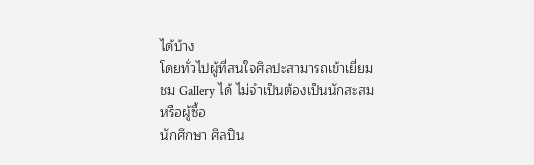ได้บ้าง
โดยทั่วไปผู้ที่สนใจศิลปะสามารถเข้าเยี่ยมชม Gallery ได้ ไม่จำเป็นต้องเป็นนักสะสมหรือผู้ซื้อ
นักศึกษา ศิลปิน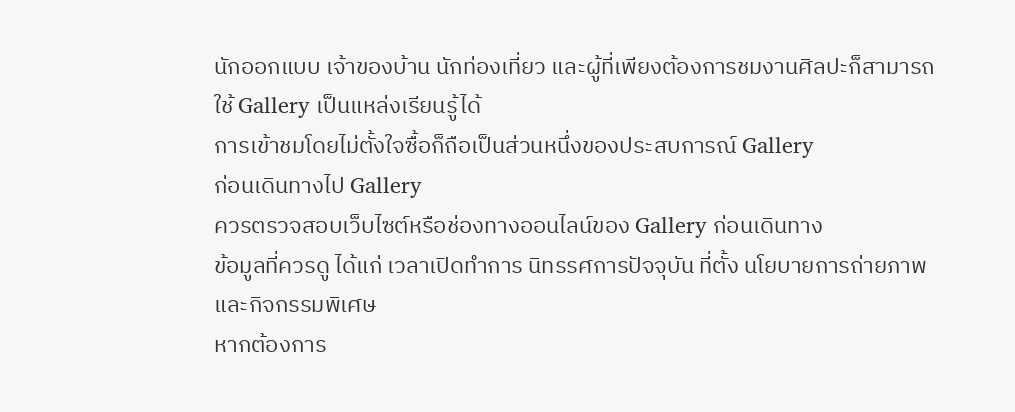นักออกแบบ เจ้าของบ้าน นักท่องเที่ยว และผู้ที่เพียงต้องการชมงานศิลปะก็สามารถใช้ Gallery เป็นแหล่งเรียนรู้ได้
การเข้าชมโดยไม่ตั้งใจซื้อก็ถือเป็นส่วนหนึ่งของประสบการณ์ Gallery
ก่อนเดินทางไป Gallery
ควรตรวจสอบเว็บไซต์หรือช่องทางออนไลน์ของ Gallery ก่อนเดินทาง
ข้อมูลที่ควรดู ได้แก่ เวลาเปิดทำการ นิทรรศการปัจจุบัน ที่ตั้ง นโยบายการถ่ายภาพ และกิจกรรมพิเศษ
หากต้องการ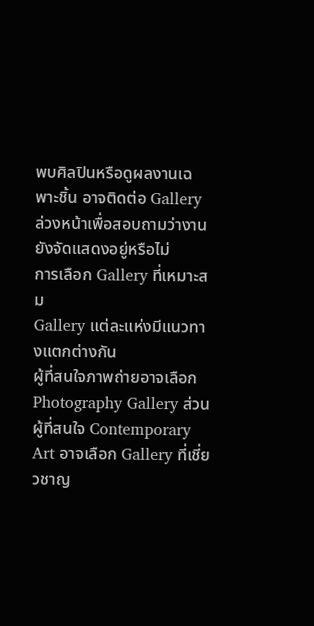พบศิลปินหรือดูผลงานเฉพาะชิ้น อาจติดต่อ Gallery ล่วงหน้าเพื่อสอบถามว่างานยังจัดแสดงอยู่หรือไม่
การเลือก Gallery ที่เหมาะสม
Gallery แต่ละแห่งมีแนวทางแตกต่างกัน
ผู้ที่สนใจภาพถ่ายอาจเลือก Photography Gallery ส่วนผู้ที่สนใจ Contemporary Art อาจเลือก Gallery ที่เชี่ยวชาญ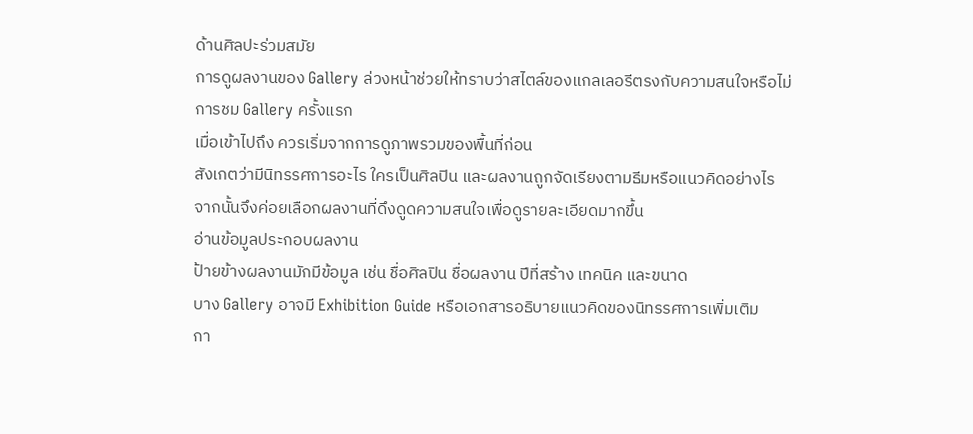ด้านศิลปะร่วมสมัย
การดูผลงานของ Gallery ล่วงหน้าช่วยให้ทราบว่าสไตล์ของแกลเลอรีตรงกับความสนใจหรือไม่
การชม Gallery ครั้งแรก
เมื่อเข้าไปถึง ควรเริ่มจากการดูภาพรวมของพื้นที่ก่อน
สังเกตว่ามีนิทรรศการอะไร ใครเป็นศิลปิน และผลงานถูกจัดเรียงตามธีมหรือแนวคิดอย่างไร
จากนั้นจึงค่อยเลือกผลงานที่ดึงดูดความสนใจเพื่อดูรายละเอียดมากขึ้น
อ่านข้อมูลประกอบผลงาน
ป้ายข้างผลงานมักมีข้อมูล เช่น ชื่อศิลปิน ชื่อผลงาน ปีที่สร้าง เทคนิค และขนาด
บาง Gallery อาจมี Exhibition Guide หรือเอกสารอธิบายแนวคิดของนิทรรศการเพิ่มเติม
กา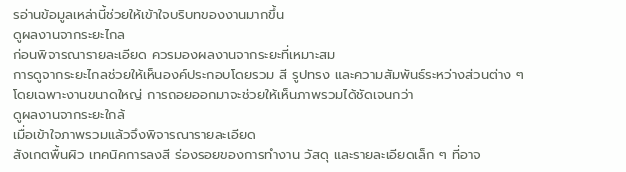รอ่านข้อมูลเหล่านี้ช่วยให้เข้าใจบริบทของงานมากขึ้น
ดูผลงานจากระยะไกล
ก่อนพิจารณารายละเอียด ควรมองผลงานจากระยะที่เหมาะสม
การดูจากระยะไกลช่วยให้เห็นองค์ประกอบโดยรวม สี รูปทรง และความสัมพันธ์ระหว่างส่วนต่าง ๆ
โดยเฉพาะงานขนาดใหญ่ การถอยออกมาจะช่วยให้เห็นภาพรวมได้ชัดเจนกว่า
ดูผลงานจากระยะใกล้
เมื่อเข้าใจภาพรวมแล้วจึงพิจารณารายละเอียด
สังเกตพื้นผิว เทคนิคการลงสี ร่องรอยของการทำงาน วัสดุ และรายละเอียดเล็ก ๆ ที่อาจ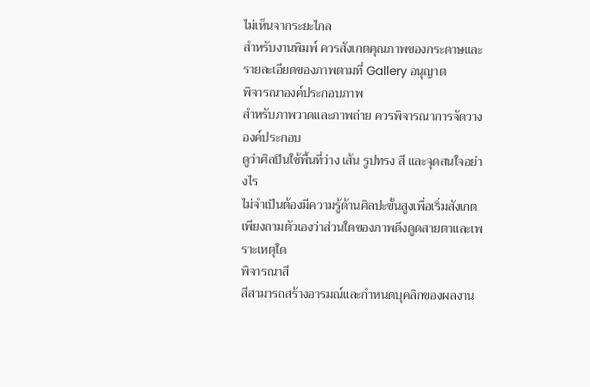ไม่เห็นจากระยะไกล
สำหรับงานพิมพ์ ควรสังเกตคุณภาพของกระดาษและรายละเอียดของภาพตามที่ Gallery อนุญาต
พิจารณาองค์ประกอบภาพ
สำหรับภาพวาดและภาพถ่าย ควรพิจารณาการจัดวางองค์ประกอบ
ดูว่าศิลปินใช้พื้นที่ว่าง เส้น รูปทรง สี และจุดสนใจอย่างไร
ไม่จำเป็นต้องมีความรู้ด้านศิลปะขั้นสูงเพื่อเริ่มสังเกต เพียงถามตัวเองว่าส่วนใดของภาพดึงดูดสายตาและเพราะเหตุใด
พิจารณาสี
สีสามารถสร้างอารมณ์และกำหนดบุคลิกของผลงาน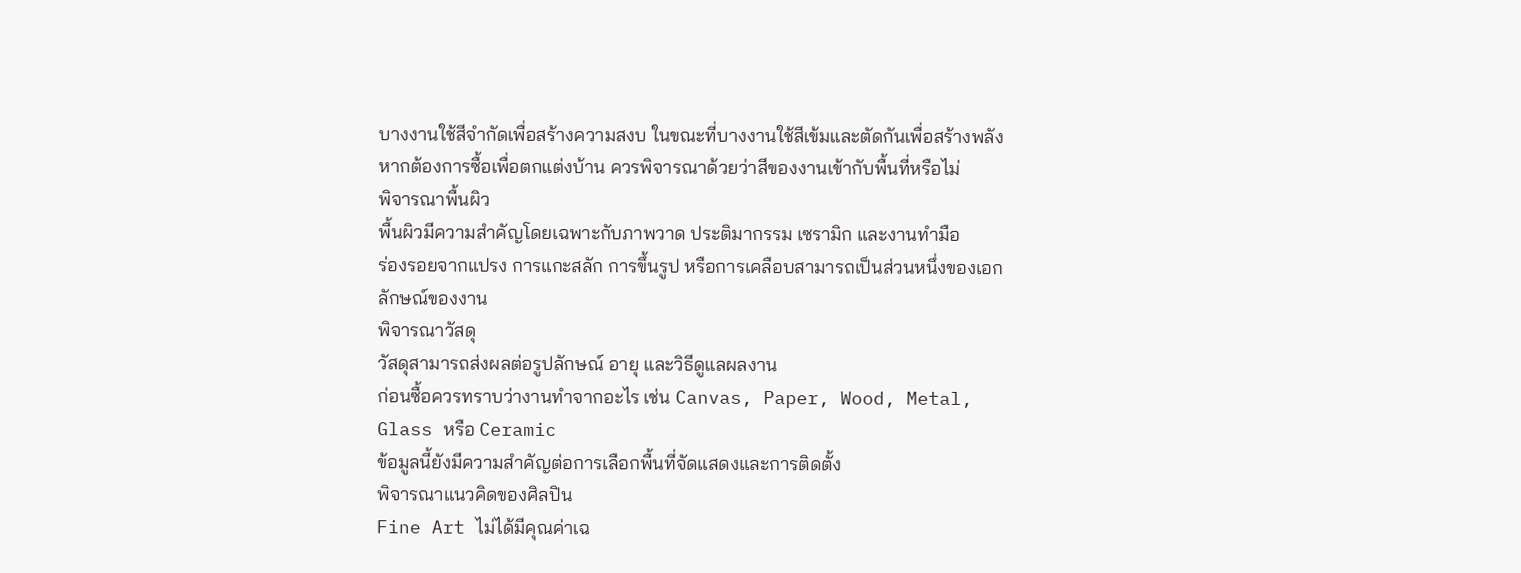บางงานใช้สีจำกัดเพื่อสร้างความสงบ ในขณะที่บางงานใช้สีเข้มและตัดกันเพื่อสร้างพลัง
หากต้องการซื้อเพื่อตกแต่งบ้าน ควรพิจารณาด้วยว่าสีของงานเข้ากับพื้นที่หรือไม่
พิจารณาพื้นผิว
พื้นผิวมีความสำคัญโดยเฉพาะกับภาพวาด ประติมากรรม เซรามิก และงานทำมือ
ร่องรอยจากแปรง การแกะสลัก การขึ้นรูป หรือการเคลือบสามารถเป็นส่วนหนึ่งของเอกลักษณ์ของงาน
พิจารณาวัสดุ
วัสดุสามารถส่งผลต่อรูปลักษณ์ อายุ และวิธีดูแลผลงาน
ก่อนซื้อควรทราบว่างานทำจากอะไร เช่น Canvas, Paper, Wood, Metal, Glass หรือ Ceramic
ข้อมูลนี้ยังมีความสำคัญต่อการเลือกพื้นที่จัดแสดงและการติดตั้ง
พิจารณาแนวคิดของศิลปิน
Fine Art ไม่ได้มีคุณค่าเฉ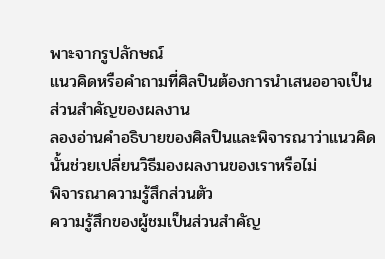พาะจากรูปลักษณ์
แนวคิดหรือคำถามที่ศิลปินต้องการนำเสนออาจเป็นส่วนสำคัญของผลงาน
ลองอ่านคำอธิบายของศิลปินและพิจารณาว่าแนวคิดนั้นช่วยเปลี่ยนวิธีมองผลงานของเราหรือไม่
พิจารณาความรู้สึกส่วนตัว
ความรู้สึกของผู้ชมเป็นส่วนสำคัญ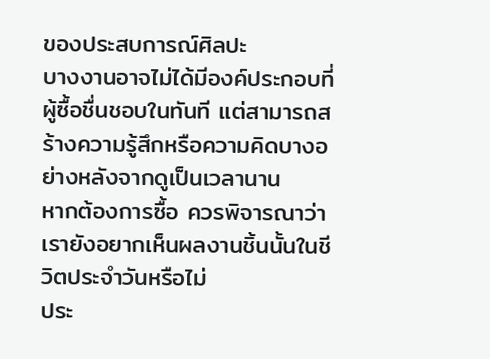ของประสบการณ์ศิลปะ
บางงานอาจไม่ได้มีองค์ประกอบที่ผู้ซื้อชื่นชอบในทันที แต่สามารถสร้างความรู้สึกหรือความคิดบางอย่างหลังจากดูเป็นเวลานาน
หากต้องการซื้อ ควรพิจารณาว่าเรายังอยากเห็นผลงานชิ้นนั้นในชีวิตประจำวันหรือไม่
ประ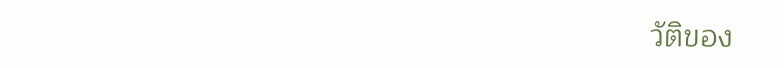วัติของ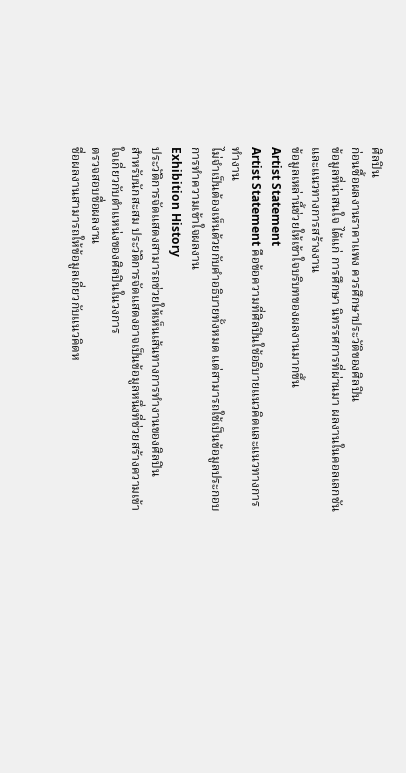ศิลปิน
ก่อนซื้อผลงานราคาแพง ควรศึกษาประวัติของศิลปิน
ข้อมูลที่น่าสนใจ ได้แก่ การศึกษา นิทรรศการที่ผ่านมา ผลงานในคอลเลกชัน และแนวทางการสร้างงาน
ข้อมูลเหล่านี้ช่วยให้เข้าใจบริบทของผลงานมากขึ้น
Artist Statement
Artist Statement คือข้อความที่ศิลปินใช้อธิบายแนวคิดและแนวทางการทำงาน
ไม่จำเป็นต้องเห็นด้วยกับคำอธิบายทั้งหมด แต่สามารถใช้เป็นข้อมูลประกอบการทำความเข้าใจผลงาน
Exhibition History
ประวัติการจัดแสดงสามารถช่วยให้เห็นเส้นทางการทำงานของศิลปิน
สำหรับนักสะสม ประวัติการจัดแสดงอาจเป็นข้อมูลหนึ่งที่ช่วยสร้างความเข้าใจเกี่ยวกับตำแหน่งของศิลปินในวงการ
ตรวจสอบชื่อผลงาน
ชื่อผลงานสามารถให้ข้อมูลเกี่ยวกับแนวคิดห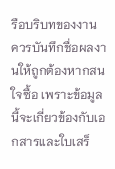รือบริบทของงาน
ควรบันทึกชื่อผลงานให้ถูกต้องหากสนใจซื้อ เพราะข้อมูลนี้จะเกี่ยวข้องกับเอกสารและใบเสร็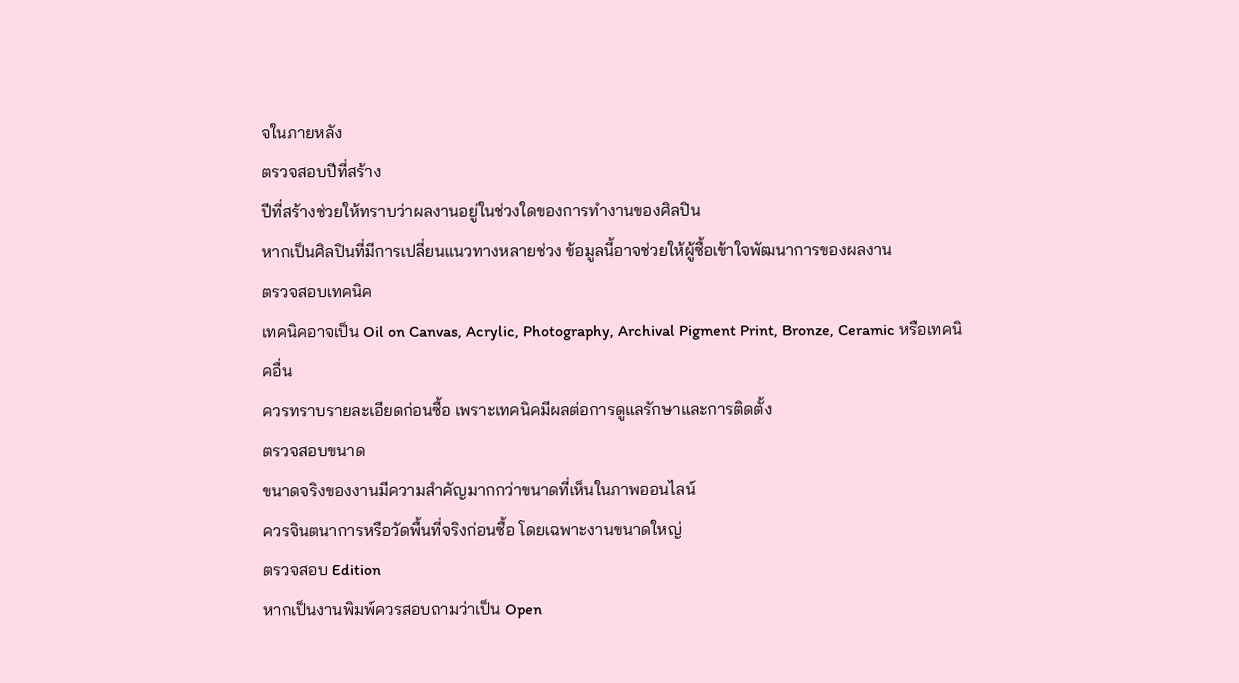จในภายหลัง
ตรวจสอบปีที่สร้าง
ปีที่สร้างช่วยให้ทราบว่าผลงานอยู่ในช่วงใดของการทำงานของศิลปิน
หากเป็นศิลปินที่มีการเปลี่ยนแนวทางหลายช่วง ข้อมูลนี้อาจช่วยให้ผู้ซื้อเข้าใจพัฒนาการของผลงาน
ตรวจสอบเทคนิค
เทคนิคอาจเป็น Oil on Canvas, Acrylic, Photography, Archival Pigment Print, Bronze, Ceramic หรือเทคนิคอื่น
ควรทราบรายละเอียดก่อนซื้อ เพราะเทคนิคมีผลต่อการดูแลรักษาและการติดตั้ง
ตรวจสอบขนาด
ขนาดจริงของงานมีความสำคัญมากกว่าขนาดที่เห็นในภาพออนไลน์
ควรจินตนาการหรือวัดพื้นที่จริงก่อนซื้อ โดยเฉพาะงานขนาดใหญ่
ตรวจสอบ Edition
หากเป็นงานพิมพ์ควรสอบถามว่าเป็น Open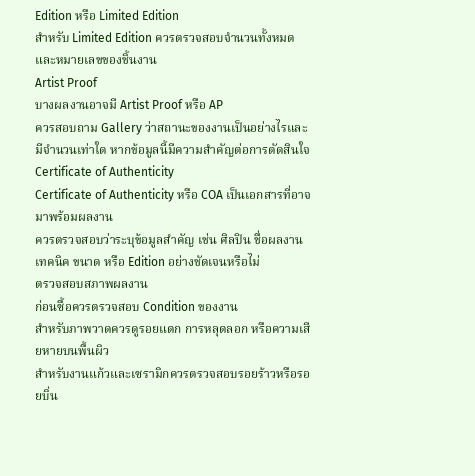Edition หรือ Limited Edition
สำหรับ Limited Edition ควรตรวจสอบจำนวนทั้งหมดและหมายเลขของชิ้นงาน
Artist Proof
บางผลงานอาจมี Artist Proof หรือ AP
ควรสอบถาม Gallery ว่าสถานะของงานเป็นอย่างไรและมีจำนวนเท่าใด หากข้อมูลนี้มีความสำคัญต่อการตัดสินใจ
Certificate of Authenticity
Certificate of Authenticity หรือ COA เป็นเอกสารที่อาจมาพร้อมผลงาน
ควรตรวจสอบว่าระบุข้อมูลสำคัญ เช่น ศิลปิน ชื่อผลงาน เทคนิค ขนาด หรือ Edition อย่างชัดเจนหรือไม่
ตรวจสอบสภาพผลงาน
ก่อนซื้อควรตรวจสอบ Condition ของงาน
สำหรับภาพวาดควรดูรอยแตก การหลุดลอก หรือความเสียหายบนพื้นผิว
สำหรับงานแก้วและเซรามิกควรตรวจสอบรอยร้าวหรือรอยบิ่น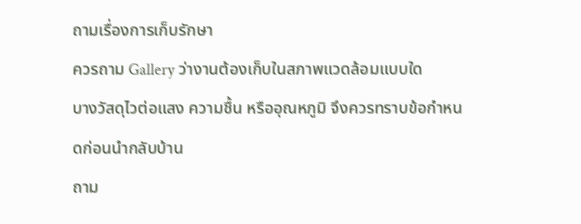ถามเรื่องการเก็บรักษา
ควรถาม Gallery ว่างานต้องเก็บในสภาพแวดล้อมแบบใด
บางวัสดุไวต่อแสง ความชื้น หรืออุณหภูมิ จึงควรทราบข้อกำหนดก่อนนำกลับบ้าน
ถาม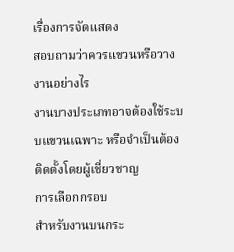เรื่องการจัดแสดง
สอบถามว่าควรแขวนหรือวางงานอย่างไร
งานบางประเภทอาจต้องใช้ระบบแขวนเฉพาะ หรือจำเป็นต้องติดตั้งโดยผู้เชี่ยวชาญ
การเลือกกรอบ
สำหรับงานบนกระ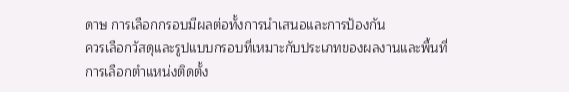ดาษ การเลือกกรอบมีผลต่อทั้งการนำเสนอและการป้องกัน
ควรเลือกวัสดุและรูปแบบกรอบที่เหมาะกับประเภทของผลงานและพื้นที่
การเลือกตำแหน่งติดตั้ง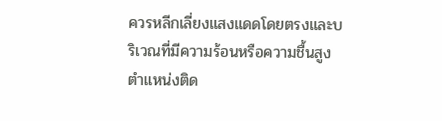ควรหลีกเลี่ยงแสงแดดโดยตรงและบริเวณที่มีความร้อนหรือความชื้นสูง
ตำแหน่งติด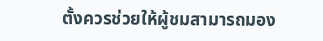ตั้งควรช่วยให้ผู้ชมสามารถมอง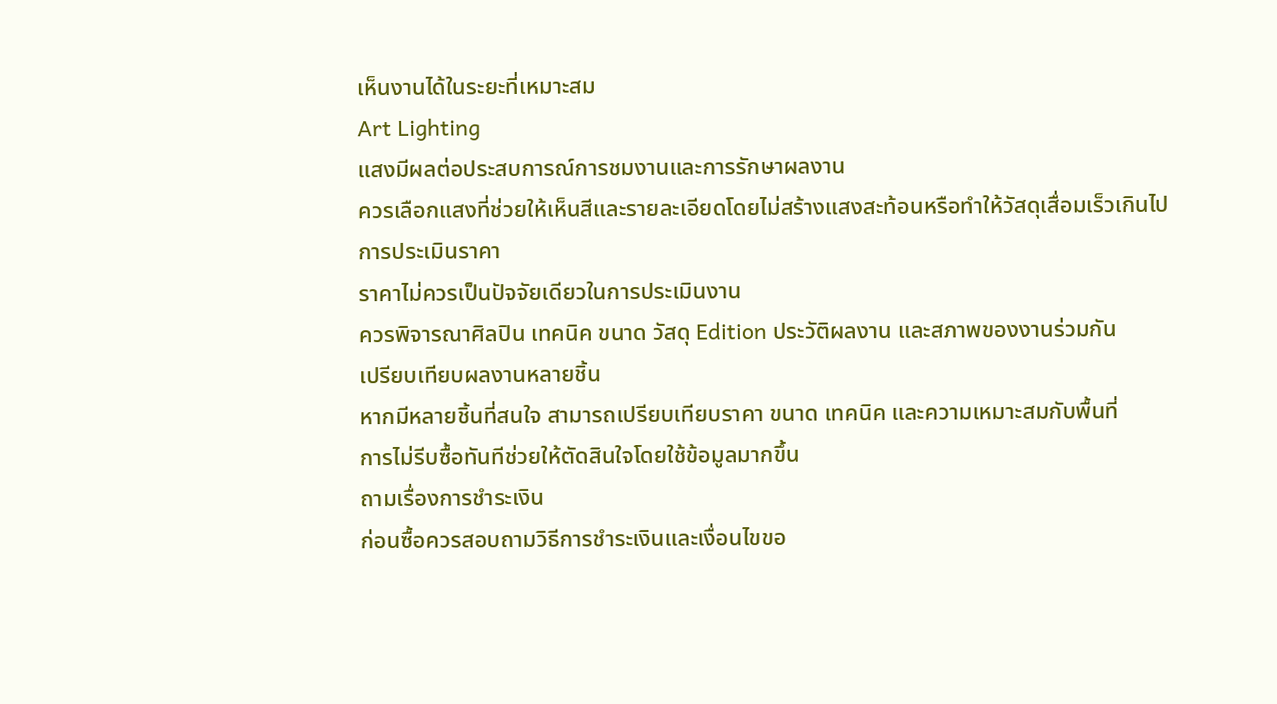เห็นงานได้ในระยะที่เหมาะสม
Art Lighting
แสงมีผลต่อประสบการณ์การชมงานและการรักษาผลงาน
ควรเลือกแสงที่ช่วยให้เห็นสีและรายละเอียดโดยไม่สร้างแสงสะท้อนหรือทำให้วัสดุเสื่อมเร็วเกินไป
การประเมินราคา
ราคาไม่ควรเป็นปัจจัยเดียวในการประเมินงาน
ควรพิจารณาศิลปิน เทคนิค ขนาด วัสดุ Edition ประวัติผลงาน และสภาพของงานร่วมกัน
เปรียบเทียบผลงานหลายชิ้น
หากมีหลายชิ้นที่สนใจ สามารถเปรียบเทียบราคา ขนาด เทคนิค และความเหมาะสมกับพื้นที่
การไม่รีบซื้อทันทีช่วยให้ตัดสินใจโดยใช้ข้อมูลมากขึ้น
ถามเรื่องการชำระเงิน
ก่อนซื้อควรสอบถามวิธีการชำระเงินและเงื่อนไขขอ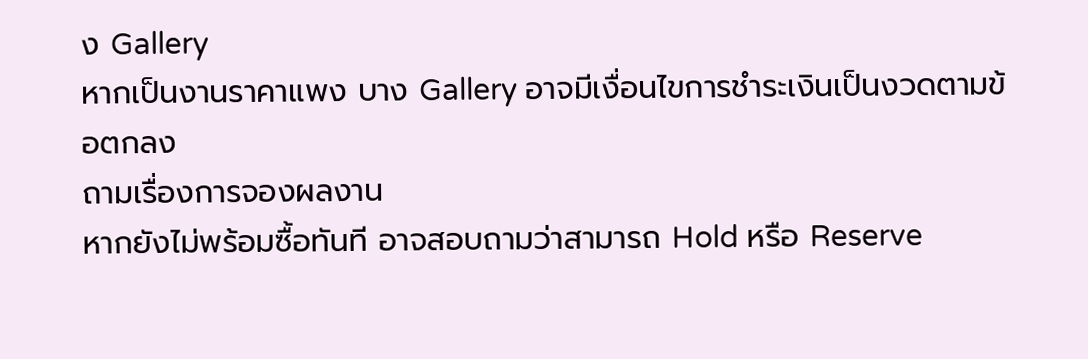ง Gallery
หากเป็นงานราคาแพง บาง Gallery อาจมีเงื่อนไขการชำระเงินเป็นงวดตามข้อตกลง
ถามเรื่องการจองผลงาน
หากยังไม่พร้อมซื้อทันที อาจสอบถามว่าสามารถ Hold หรือ Reserve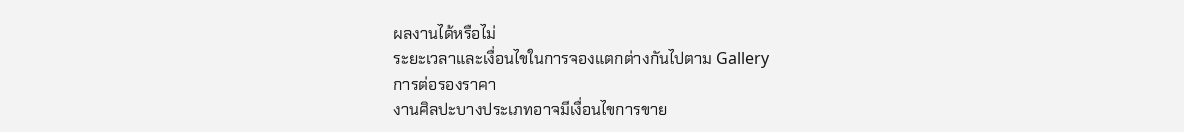ผลงานได้หรือไม่
ระยะเวลาและเงื่อนไขในการจองแตกต่างกันไปตาม Gallery
การต่อรองราคา
งานศิลปะบางประเภทอาจมีเงื่อนไขการขาย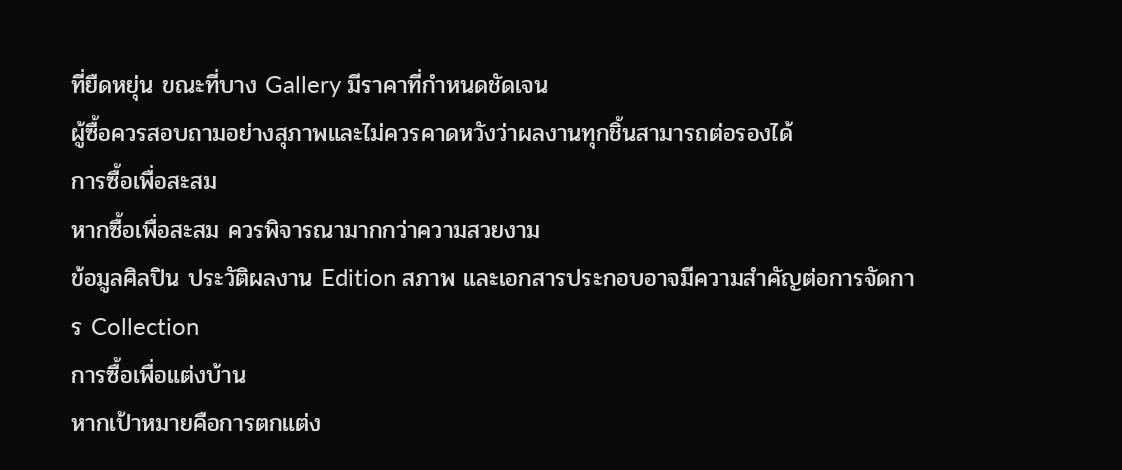ที่ยืดหยุ่น ขณะที่บาง Gallery มีราคาที่กำหนดชัดเจน
ผู้ซื้อควรสอบถามอย่างสุภาพและไม่ควรคาดหวังว่าผลงานทุกชิ้นสามารถต่อรองได้
การซื้อเพื่อสะสม
หากซื้อเพื่อสะสม ควรพิจารณามากกว่าความสวยงาม
ข้อมูลศิลปิน ประวัติผลงาน Edition สภาพ และเอกสารประกอบอาจมีความสำคัญต่อการจัดการ Collection
การซื้อเพื่อแต่งบ้าน
หากเป้าหมายคือการตกแต่ง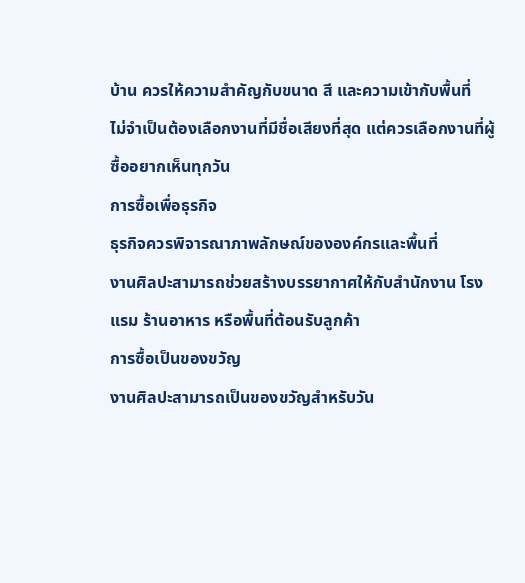บ้าน ควรให้ความสำคัญกับขนาด สี และความเข้ากับพื้นที่
ไม่จำเป็นต้องเลือกงานที่มีชื่อเสียงที่สุด แต่ควรเลือกงานที่ผู้ซื้ออยากเห็นทุกวัน
การซื้อเพื่อธุรกิจ
ธุรกิจควรพิจารณาภาพลักษณ์ขององค์กรและพื้นที่
งานศิลปะสามารถช่วยสร้างบรรยากาศให้กับสำนักงาน โรงแรม ร้านอาหาร หรือพื้นที่ต้อนรับลูกค้า
การซื้อเป็นของขวัญ
งานศิลปะสามารถเป็นของขวัญสำหรับวัน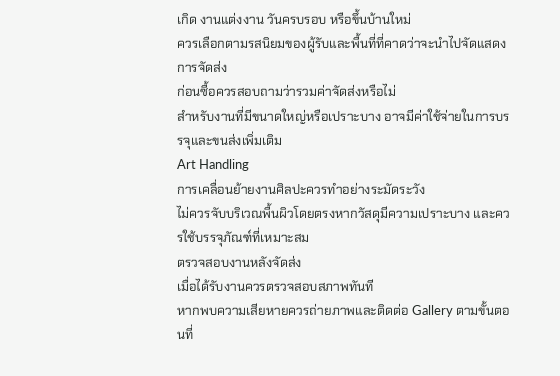เกิด งานแต่งงาน วันครบรอบ หรือขึ้นบ้านใหม่
ควรเลือกตามรสนิยมของผู้รับและพื้นที่ที่คาดว่าจะนำไปจัดแสดง
การจัดส่ง
ก่อนซื้อควรสอบถามว่ารวมค่าจัดส่งหรือไม่
สำหรับงานที่มีขนาดใหญ่หรือเปราะบาง อาจมีค่าใช้จ่ายในการบรรจุและขนส่งเพิ่มเติม
Art Handling
การเคลื่อนย้ายงานศิลปะควรทำอย่างระมัดระวัง
ไม่ควรจับบริเวณพื้นผิวโดยตรงหากวัสดุมีความเปราะบาง และควรใช้บรรจุภัณฑ์ที่เหมาะสม
ตรวจสอบงานหลังจัดส่ง
เมื่อได้รับงานควรตรวจสอบสภาพทันที
หากพบความเสียหายควรถ่ายภาพและติดต่อ Gallery ตามขั้นตอนที่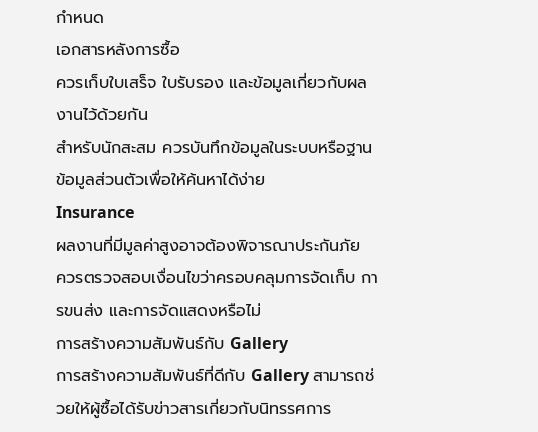กำหนด
เอกสารหลังการซื้อ
ควรเก็บใบเสร็จ ใบรับรอง และข้อมูลเกี่ยวกับผลงานไว้ด้วยกัน
สำหรับนักสะสม ควรบันทึกข้อมูลในระบบหรือฐานข้อมูลส่วนตัวเพื่อให้ค้นหาได้ง่าย
Insurance
ผลงานที่มีมูลค่าสูงอาจต้องพิจารณาประกันภัย
ควรตรวจสอบเงื่อนไขว่าครอบคลุมการจัดเก็บ การขนส่ง และการจัดแสดงหรือไม่
การสร้างความสัมพันธ์กับ Gallery
การสร้างความสัมพันธ์ที่ดีกับ Gallery สามารถช่วยให้ผู้ซื้อได้รับข่าวสารเกี่ยวกับนิทรรศการ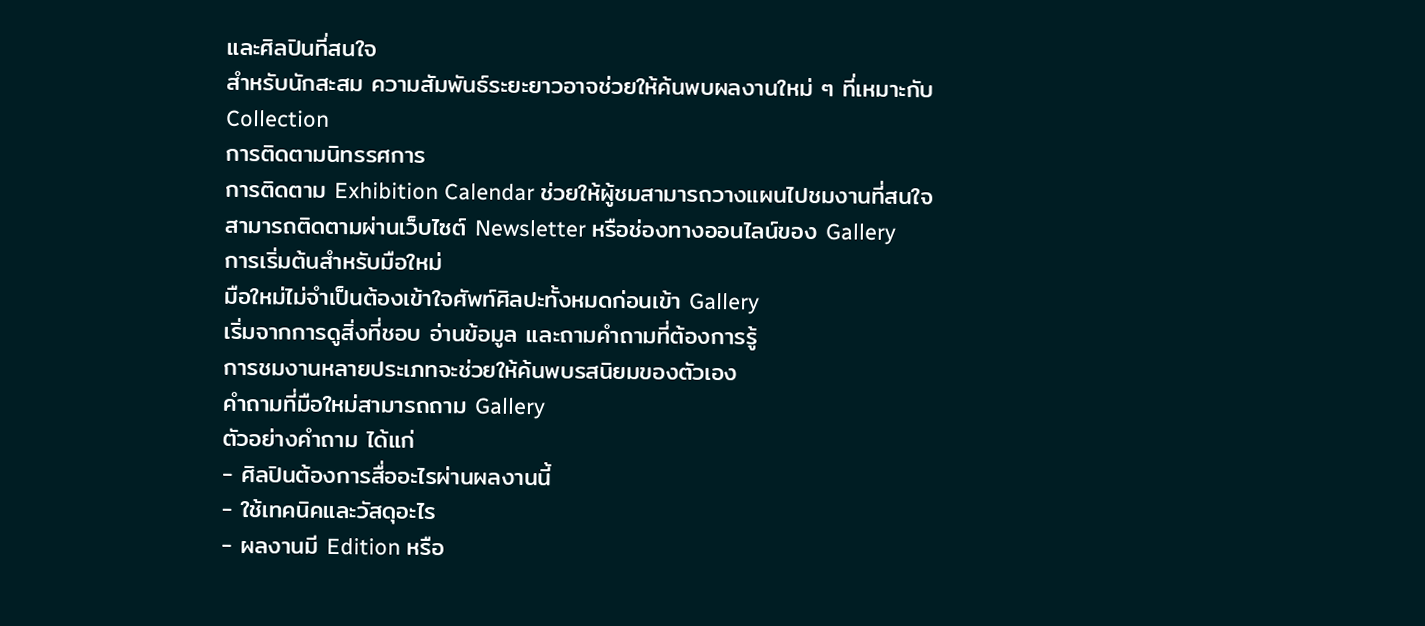และศิลปินที่สนใจ
สำหรับนักสะสม ความสัมพันธ์ระยะยาวอาจช่วยให้ค้นพบผลงานใหม่ ๆ ที่เหมาะกับ Collection
การติดตามนิทรรศการ
การติดตาม Exhibition Calendar ช่วยให้ผู้ชมสามารถวางแผนไปชมงานที่สนใจ
สามารถติดตามผ่านเว็บไซต์ Newsletter หรือช่องทางออนไลน์ของ Gallery
การเริ่มต้นสำหรับมือใหม่
มือใหม่ไม่จำเป็นต้องเข้าใจศัพท์ศิลปะทั้งหมดก่อนเข้า Gallery
เริ่มจากการดูสิ่งที่ชอบ อ่านข้อมูล และถามคำถามที่ต้องการรู้
การชมงานหลายประเภทจะช่วยให้ค้นพบรสนิยมของตัวเอง
คำถามที่มือใหม่สามารถถาม Gallery
ตัวอย่างคำถาม ได้แก่
- ศิลปินต้องการสื่ออะไรผ่านผลงานนี้
- ใช้เทคนิคและวัสดุอะไร
- ผลงานมี Edition หรือ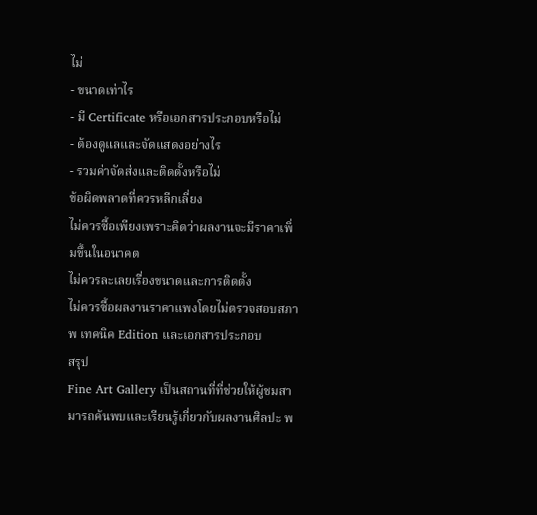ไม่
- ขนาดเท่าไร
- มี Certificate หรือเอกสารประกอบหรือไม่
- ต้องดูแลและจัดแสดงอย่างไร
- รวมค่าจัดส่งและติดตั้งหรือไม่
ข้อผิดพลาดที่ควรหลีกเลี่ยง
ไม่ควรซื้อเพียงเพราะคิดว่าผลงานจะมีราคาเพิ่มขึ้นในอนาคต
ไม่ควรละเลยเรื่องขนาดและการติดตั้ง
ไม่ควรซื้อผลงานราคาแพงโดยไม่ตรวจสอบสภาพ เทคนิค Edition และเอกสารประกอบ
สรุป
Fine Art Gallery เป็นสถานที่ที่ช่วยให้ผู้ชมสามารถค้นพบและเรียนรู้เกี่ยวกับผลงานศิลปะ พ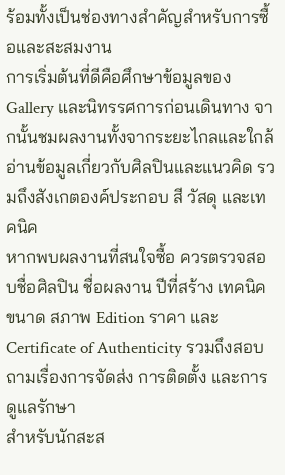ร้อมทั้งเป็นช่องทางสำคัญสำหรับการซื้อและสะสมงาน
การเริ่มต้นที่ดีคือศึกษาข้อมูลของ Gallery และนิทรรศการก่อนเดินทาง จากนั้นชมผลงานทั้งจากระยะไกลและใกล้ อ่านข้อมูลเกี่ยวกับศิลปินและแนวคิด รวมถึงสังเกตองค์ประกอบ สี วัสดุ และเทคนิค
หากพบผลงานที่สนใจซื้อ ควรตรวจสอบชื่อศิลปิน ชื่อผลงาน ปีที่สร้าง เทคนิค ขนาด สภาพ Edition ราคา และ Certificate of Authenticity รวมถึงสอบถามเรื่องการจัดส่ง การติดตั้ง และการดูแลรักษา
สำหรับนักสะส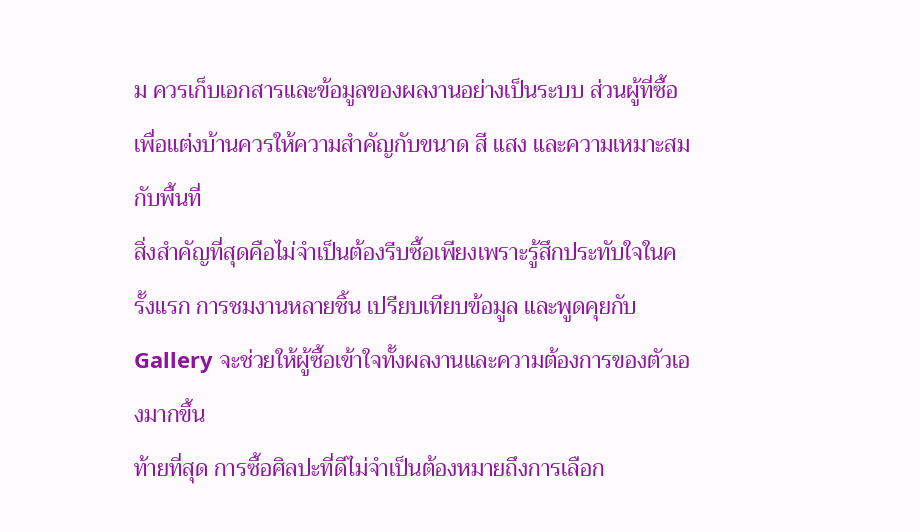ม ควรเก็บเอกสารและข้อมูลของผลงานอย่างเป็นระบบ ส่วนผู้ที่ซื้อเพื่อแต่งบ้านควรให้ความสำคัญกับขนาด สี แสง และความเหมาะสมกับพื้นที่
สิ่งสำคัญที่สุดคือไม่จำเป็นต้องรีบซื้อเพียงเพราะรู้สึกประทับใจในครั้งแรก การชมงานหลายชิ้น เปรียบเทียบข้อมูล และพูดคุยกับ Gallery จะช่วยให้ผู้ซื้อเข้าใจทั้งผลงานและความต้องการของตัวเองมากขึ้น
ท้ายที่สุด การซื้อศิลปะที่ดีไม่จำเป็นต้องหมายถึงการเลือก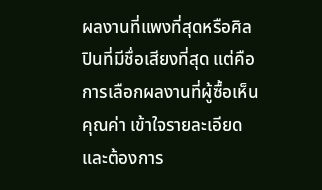ผลงานที่แพงที่สุดหรือศิลปินที่มีชื่อเสียงที่สุด แต่คือการเลือกผลงานที่ผู้ซื้อเห็นคุณค่า เข้าใจรายละเอียด และต้องการ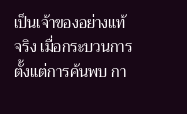เป็นเจ้าของอย่างแท้จริง เมื่อกระบวนการตั้งแต่การค้นพบ กา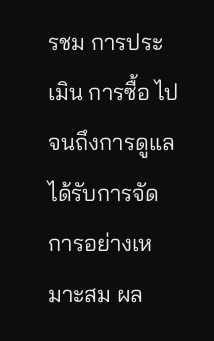รชม การประเมิน การซื้อ ไปจนถึงการดูแลได้รับการจัดการอย่างเหมาะสม ผล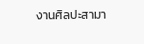งานศิลปะสามา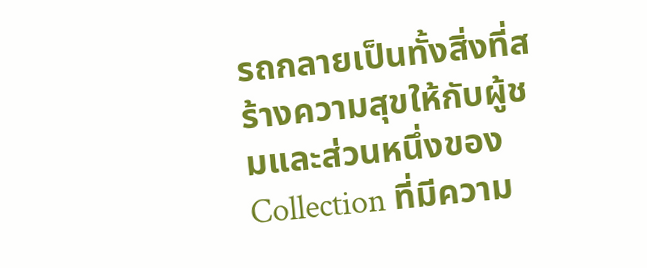รถกลายเป็นทั้งสิ่งที่สร้างความสุขให้กับผู้ชมและส่วนหนึ่งของ Collection ที่มีความ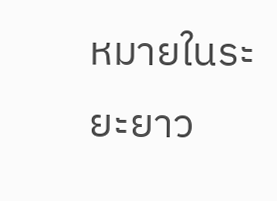หมายในระยะยาว